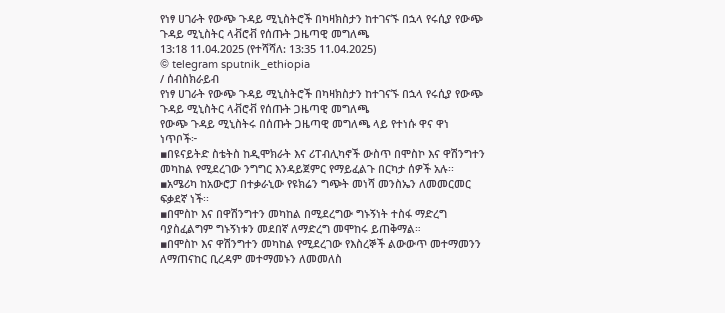የነፃ ሀገራት የውጭ ጉዳይ ሚኒስትሮች በካዛክስታን ከተገናኙ በኋላ የሩሲያ የውጭ ጉዳይ ሚኒስትር ላቭሮቭ የሰጡት ጋዜጣዊ መግለጫ
13:18 11.04.2025 (የተሻሻለ: 13:35 11.04.2025)
© telegram sputnik_ethiopia
/ ሰብስክራይብ
የነፃ ሀገራት የውጭ ጉዳይ ሚኒስትሮች በካዛክስታን ከተገናኙ በኋላ የሩሲያ የውጭ ጉዳይ ሚኒስትር ላቭሮቭ የሰጡት ጋዜጣዊ መግለጫ
የውጭ ጉዳይ ሚኒስትሩ በሰጡት ጋዜጣዊ መግለጫ ላይ የተነሱ ዋና ዋነ ነጥቦች፦
▪በዩናይትድ ስቴትስ ከዲሞክራት እና ሪፐብሊካኖች ውስጥ በሞስኮ እና ዋሽንግተን መካከል የሚደረገው ንግግር እንዳይጀምር የማይፈልጉ በርካታ ሰዎች አሉ፡፡
▪አሜሪካ ከአውሮፓ በተቃራኒው የዩክሬን ግጭት መነሻ መንስኤን ለመመርመር ፍቃደኛ ነች፡፡
▪በሞስኮ እና በዋሽንግተን መካከል በሚደረግው ግኑኝነት ተስፋ ማድረግ ባያስፈልግም ግኑኝነቱን መደበኛ ለማድረግ መሞከሩ ይጠቅማል።
▪በሞስኮ እና ዋሽንግተን መካከል የሚደረገው የእስረኞች ልውውጥ መተማመንን ለማጠናከር ቢረዳም መተማመኑን ለመመለስ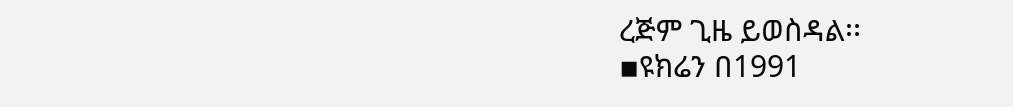ረጅም ጊዜ ይወስዳል፡፡
▪ዩክሬን በ1991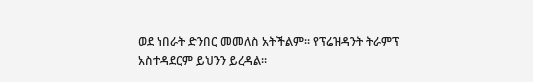ወደ ነበራት ድንበር መመለስ አትችልም፡፡ የፕሬዝዳንት ትራምፕ አስተዳደርም ይህንን ይረዳል፡፡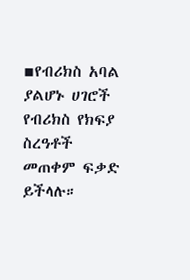▪የብሪክስ አባል ያልሆኑ ሀገሮች የብሪክስ የክፍያ ስረዓቶች መጠቀም ፍቃድ ይችላሉ።